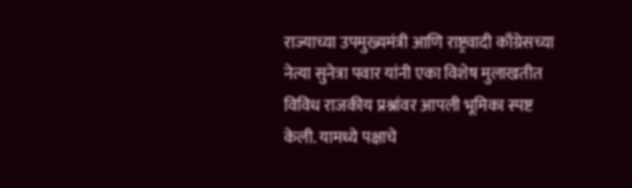राज्याच्या उपमुख्यमंत्री आणि राष्ट्रवादी काँग्रेसच्या नेत्या सुनेत्रा पवार यांनी एका विशेष मुलाखतीत विविध राजकीय प्रश्नांवर आपली भूमिका स्पष्ट केली. यामध्ये पक्षाचे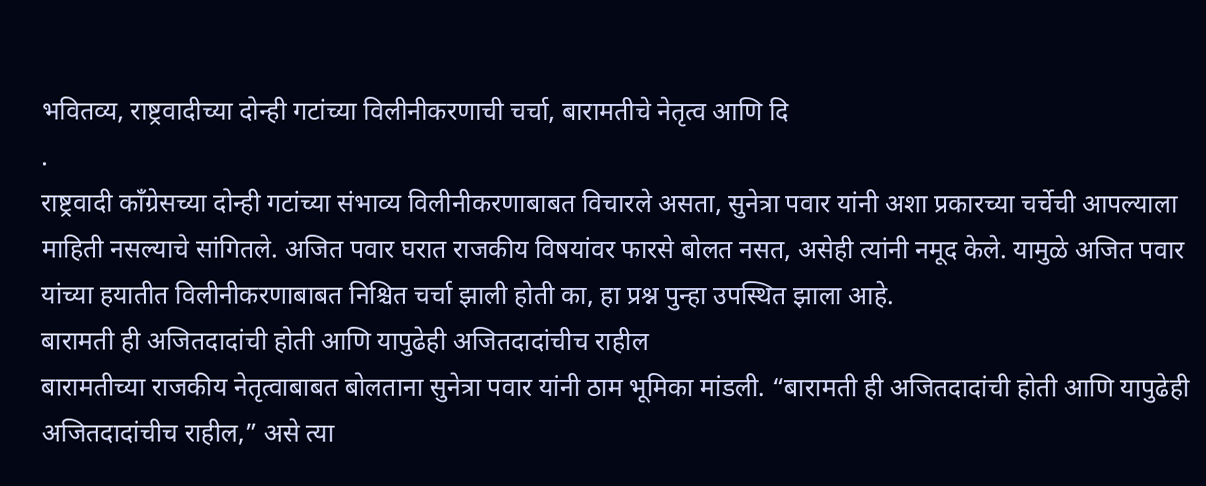भवितव्य, राष्ट्रवादीच्या दोन्ही गटांच्या विलीनीकरणाची चर्चा, बारामतीचे नेतृत्व आणि दि
.
राष्ट्रवादी काँग्रेसच्या दोन्ही गटांच्या संभाव्य विलीनीकरणाबाबत विचारले असता, सुनेत्रा पवार यांनी अशा प्रकारच्या चर्चेची आपल्याला माहिती नसल्याचे सांगितले. अजित पवार घरात राजकीय विषयांवर फारसे बोलत नसत, असेही त्यांनी नमूद केले. यामुळे अजित पवार यांच्या हयातीत विलीनीकरणाबाबत निश्चित चर्चा झाली होती का, हा प्रश्न पुन्हा उपस्थित झाला आहे.
बारामती ही अजितदादांची होती आणि यापुढेही अजितदादांचीच राहील
बारामतीच्या राजकीय नेतृत्वाबाबत बोलताना सुनेत्रा पवार यांनी ठाम भूमिका मांडली. “बारामती ही अजितदादांची होती आणि यापुढेही अजितदादांचीच राहील,” असे त्या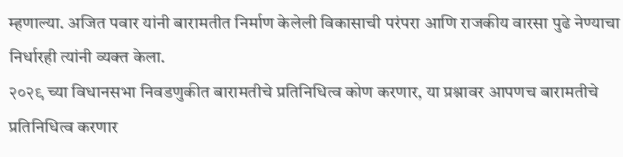म्हणाल्या. अजित पवार यांनी बारामतीत निर्माण केलेली विकासाची परंपरा आणि राजकीय वारसा पुढे नेण्याचा निर्धारही त्यांनी व्यक्त केला.
२०२९ च्या विधानसभा निवडणुकीत बारामतीचे प्रतिनिधित्व कोण करणार, या प्रश्नावर आपणच बारामतीचे प्रतिनिधित्व करणार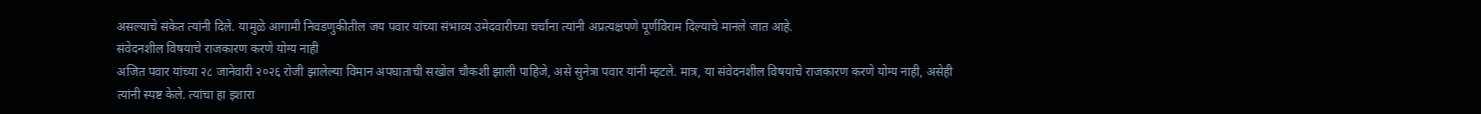असल्याचे संकेत त्यांनी दिले. यामुळे आगामी निवडणुकीतील जय पवार यांच्या संभाव्य उमेदवारीच्या चर्चांना त्यांनी अप्रत्यक्षपणे पूर्णविराम दिल्याचे मानले जात आहे.
संवेदनशील विषयाचे राजकारण करणे योग्य नाही
अजित पवार यांच्या २८ जानेवारी २०२६ रोजी झालेल्या विमान अपघाताची सखोल चौकशी झाली पाहिजे, असे सुनेत्रा पवार यांनी म्हटले. मात्र, या संवेदनशील विषयाचे राजकारण करणे योग्य नाही, असेही त्यांनी स्पष्ट केले. त्यांचा हा इशारा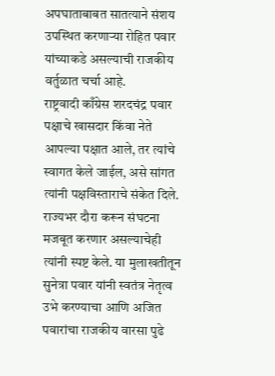अपघाताबाबत सातत्याने संशय उपस्थित करणाऱ्या रोहित पवार यांच्याकडे असल्याची राजकीय वर्तुळात चर्चा आहे.
राष्ट्रवादी काँग्रेस शरदचंद्र पवार पक्षाचे खासदार किंवा नेते आपल्या पक्षात आले, तर त्यांचे स्वागत केले जाईल, असे सांगत त्यांनी पक्षविस्ताराचे संकेत दिले. राज्यभर दौरा करून संघटना मजबूत करणार असल्याचेही त्यांनी स्पष्ट केले. या मुलाखतीतून सुनेत्रा पवार यांनी स्वतंत्र नेतृत्व उभे करण्याचा आणि अजित पवारांचा राजकीय वारसा पुढे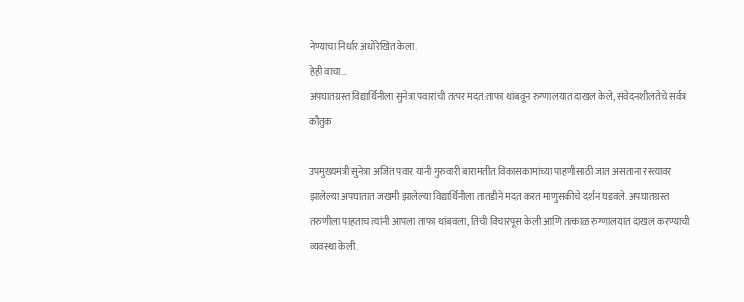नेण्याचा निर्धार अधोरेखित केला.
हेही वाचा…
अपघातग्रस्त विद्यार्थिनीला सुनेत्रा पवारांची तत्पर मदत:ताफा थांबवून रुग्णालयात दाखल केले, संवेदनशीलतेचे सर्वत्र कौतुक

उपमुख्यमंत्री सुनेत्रा अजित पवार यांनी गुरुवारी बारामतीत विकासकामांच्या पाहणीसाठी जात असताना रस्त्यावर झालेल्या अपघातात जखमी झालेल्या विद्यार्थिनीला तातडीने मदत करत माणुसकीचे दर्शन घडवले. अपघातग्रस्त तरुणीला पाहताच त्यांनी आपला ताफा थांबवला, तिची विचारपूस केली आणि तत्काळ रुग्णालयात दाखल करण्याची व्यवस्था केली.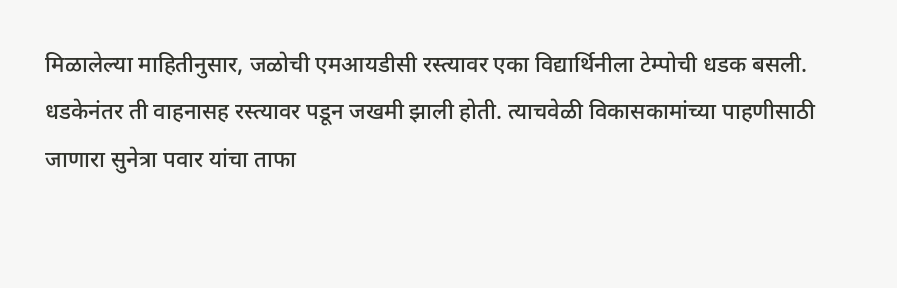मिळालेल्या माहितीनुसार, जळोची एमआयडीसी रस्त्यावर एका विद्यार्थिनीला टेम्पोची धडक बसली. धडकेनंतर ती वाहनासह रस्त्यावर पडून जखमी झाली होती. त्याचवेळी विकासकामांच्या पाहणीसाठी जाणारा सुनेत्रा पवार यांचा ताफा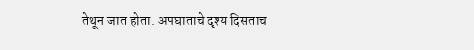तेथून जात होता. अपघाताचे दृश्य दिसताच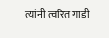त्यांनी त्वरित गाडी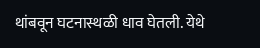थांबवून घटनास्थळी धाव घेतली. येथे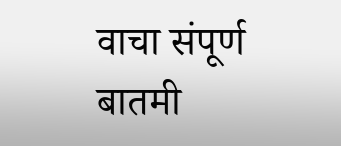वाचा संपूर्ण बातमी